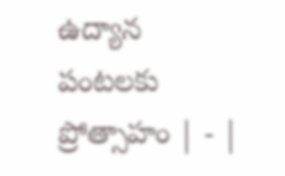ఉద్యాన పంటలకు ప్రోత్సాహం | - |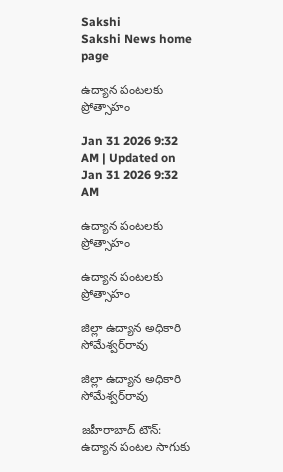Sakshi
Sakshi News home page

ఉద్యాన పంటలకు ప్రోత్సాహం

Jan 31 2026 9:32 AM | Updated on Jan 31 2026 9:32 AM

ఉద్యాన పంటలకు ప్రోత్సాహం

ఉద్యాన పంటలకు ప్రోత్సాహం

జిల్లా ఉద్యాన అధికారి సోమేశ్వర్‌రావు

జిల్లా ఉద్యాన అధికారి సోమేశ్వర్‌రావు

జహీరాబాద్‌ టౌన్‌: ఉద్యాన పంటల సాగుకు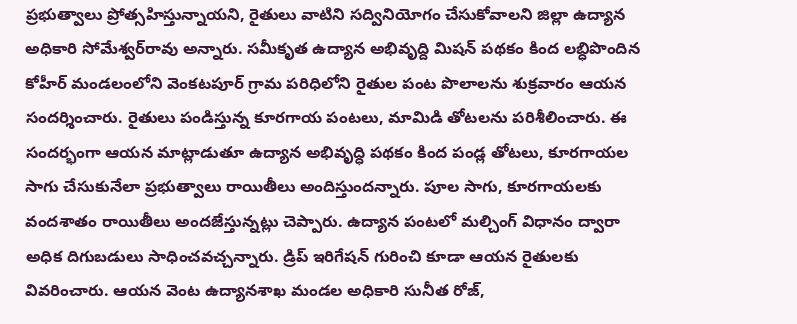ప్రభుత్వాలు ప్రోత్సహిస్తున్నాయని, రైతులు వాటిని సద్వినియోగం చేసుకోవాలని జిల్లా ఉద్యాన అధికారి సోమేశ్వర్‌రావు అన్నారు. సమీకృత ఉద్యాన అభివృద్ది మిషన్‌ పథకం కింద లబ్ధిపొందిన కోహీర్‌ మండలంలోని వెంకటపూర్‌ గ్రామ పరిధిలోని రైతుల పంట పొలాలను శుక్రవారం ఆయన సందర్శించారు. రైతులు పండిస్తున్న కూరగాయ పంటలు, మామిడి తోటలను పరిశీలించారు. ఈ సందర్భంగా ఆయన మాట్లాడుతూ ఉద్యాన అభివృద్ధి పథకం కింద పండ్ల తోటలు, కూరగాయల సాగు చేసుకునేలా ప్రభుత్వాలు రాయితీలు అందిస్తుందన్నారు. పూల సాగు, కూరగాయలకు వందశాతం రాయితీలు అందజేస్తున్నట్లు చెప్పారు. ఉద్యాన పంటలో మల్చింగ్‌ విధానం ద్వారా అధిక దిగుబడులు సాధించవచ్చన్నారు. డ్రిప్‌ ఇరిగేషన్‌ గురించి కూడా ఆయన రైతులకు వివరించారు. ఆయన వెంట ఉద్యానశాఖ మండల అధికారి సునీత రోజ్‌,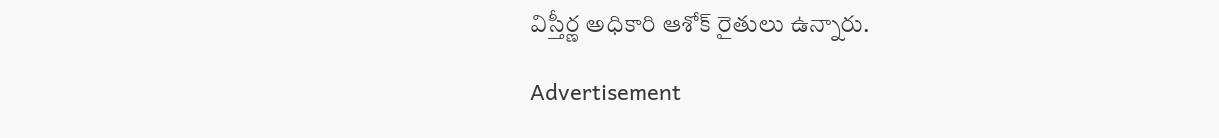విస్తీర్ణ అధికారి ఆశోక్‌ రైతులు ఉన్నారు.

Advertisement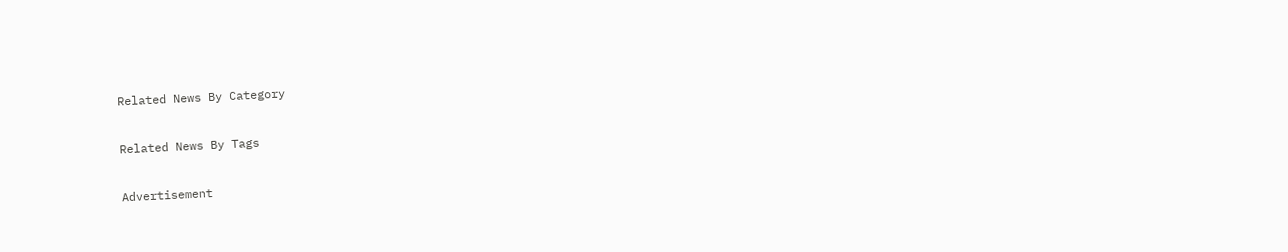Related News By Category

Related News By Tags

Advertisement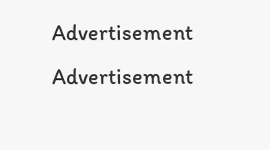Advertisement
Advertisement